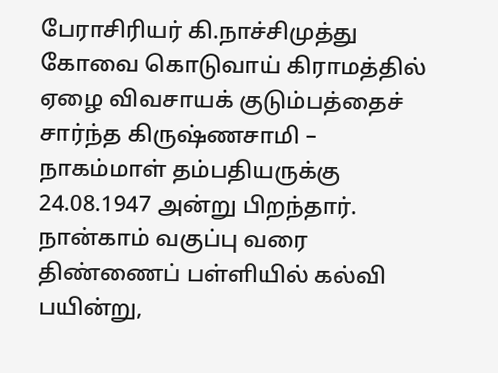பேராசிரியர் கி.நாச்சிமுத்து
கோவை கொடுவாய் கிராமத்தில் ஏழை விவசாயக் குடும்பத்தைச் சார்ந்த கிருஷ்ணசாமி – நாகம்மாள் தம்பதியருக்கு 24.08.1947 அன்று பிறந்தார். நான்காம் வகுப்பு வரை திண்ணைப் பள்ளியில் கல்வி பயின்று,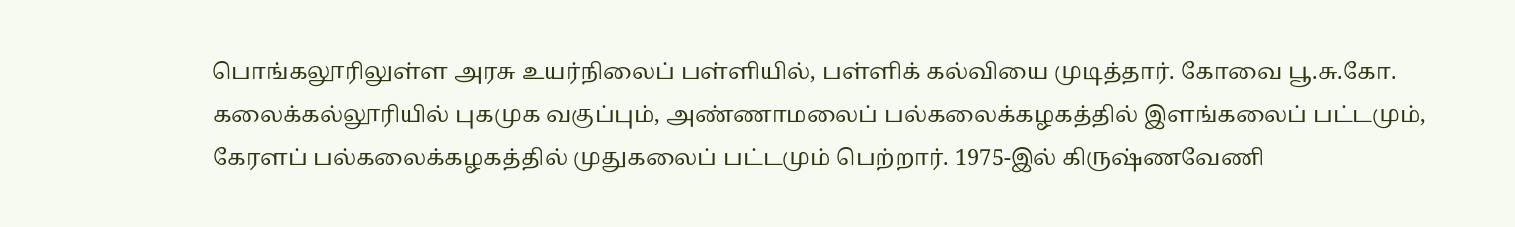பொங்கலூரிலுள்ள அரசு உயர்நிலைப் பள்ளியில், பள்ளிக் கல்வியை முடித்தார். கோவை பூ.சு.கோ. கலைக்கல்லூரியில் புகமுக வகுப்பும், அண்ணாமலைப் பல்கலைக்கழகத்தில் இளங்கலைப் பட்டமும், கேரளப் பல்கலைக்கழகத்தில் முதுகலைப் பட்டமும் பெற்றார். 1975-இல் கிருஷ்ணவேணி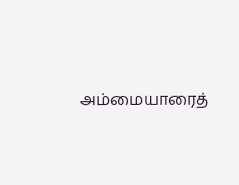அம்மையாரைத்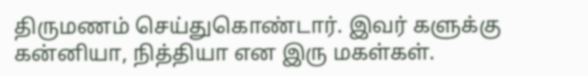திருமணம் செய்துகொண்டார். இவர் களுக்கு கன்னியா, நித்தியா என இரு மகள்கள்.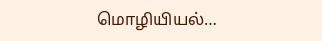மொழியியல்…